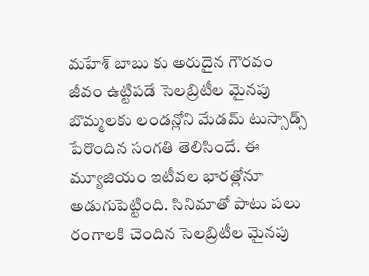మహేశ్ బాబు కు అరుదైన గౌరవం
జీవం ఉట్టిపడే సెలబ్రిటీల మైనపు బొమ్మలకు లండన్లోని మేడమ్ టుస్సాడ్స్ పేరొందిన సంగతి తెలిసిందే. ఈ మ్యూజియం ఇటీవల భారత్లోనూ అడుగుపెట్టింది. సినిమాతో పాటు పలు రంగాలకి చెందిన సెలబ్రిటీల మైనపు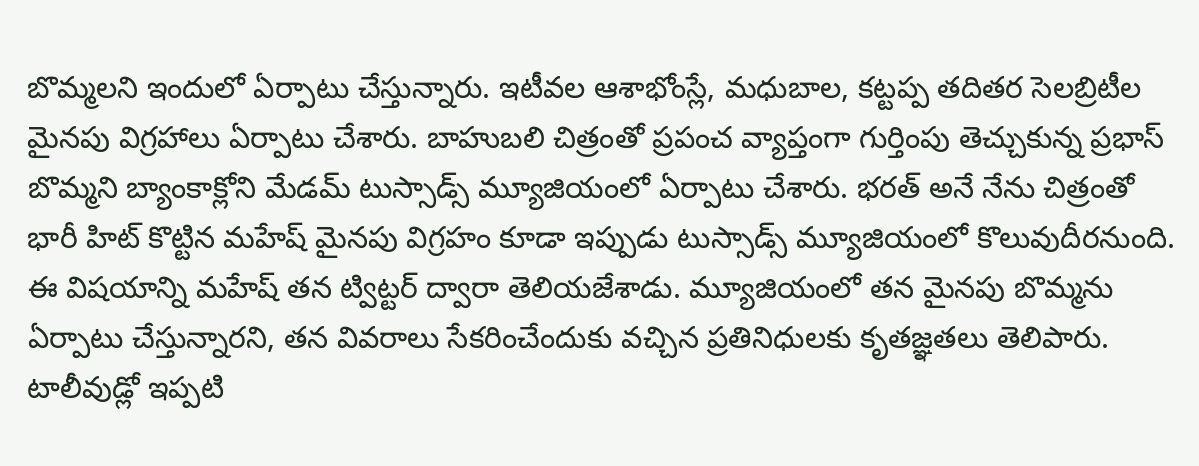బొమ్మలని ఇందులో ఏర్పాటు చేస్తున్నారు. ఇటీవల ఆశాభోంస్లే, మధుబాల, కట్టప్ప తదితర సెలబ్రిటీల మైనపు విగ్రహాలు ఏర్పాటు చేశారు. బాహుబలి చిత్రంతో ప్రపంచ వ్యాప్తంగా గుర్తింపు తెచ్చుకున్న ప్రభాస్ బొమ్మని బ్యాంకాక్లోని మేడమ్ టుస్సాడ్స్ మ్యూజియంలో ఏర్పాటు చేశారు. భరత్ అనే నేను చిత్రంతో భారీ హిట్ కొట్టిన మహేష్ మైనపు విగ్రహం కూడా ఇప్పుడు టుస్సాడ్స్ మ్యూజియంలో కొలువుదీరనుంది.
ఈ విషయాన్ని మహేష్ తన ట్విట్టర్ ద్వారా తెలియజేశాడు. మ్యూజియంలో తన మైనపు బొమ్మను ఏర్పాటు చేస్తున్నారని, తన వివరాలు సేకరించేందుకు వచ్చిన ప్రతినిధులకు కృతజ్ఞతలు తెలిపారు. టాలీవుడ్లో ఇప్పటి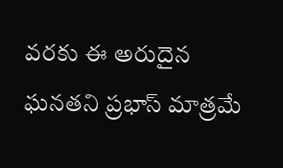వరకు ఈ అరుదైన ఘనతని ప్రభాస్ మాత్రమే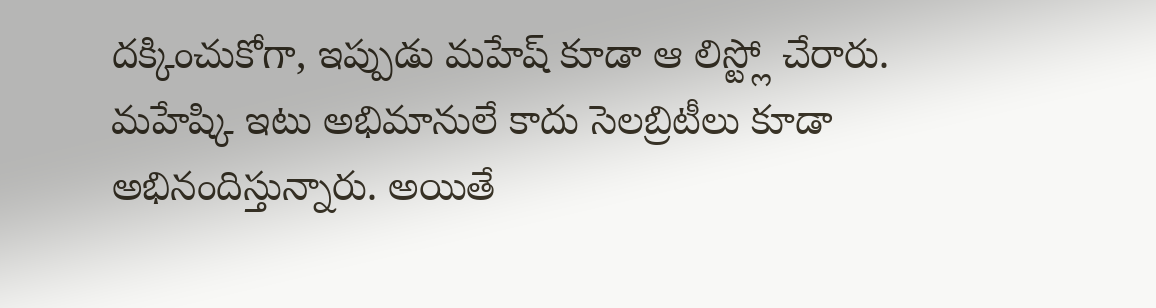దక్కించుకోగా, ఇప్పుడు మహేష్ కూడా ఆ లిస్ట్లో చేరారు. మహేష్కి ఇటు అభిమానులే కాదు సెలబ్రిటీలు కూడా అభినందిస్తున్నారు. అయితే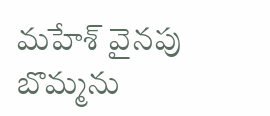మహేశ్ వైనపు బొమ్మను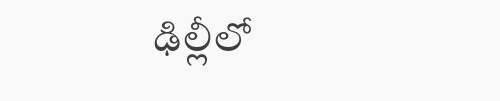ఢిల్లీలో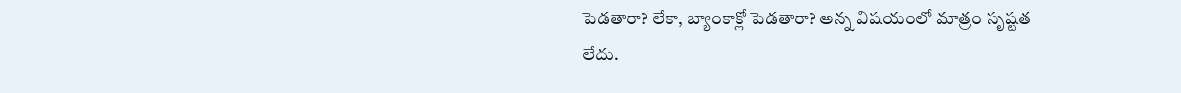పెడతారా? లేకా, బ్యాంకాక్లో పెడతారా? అన్న విషయంలో మాత్రం సృష్టత లేదు.